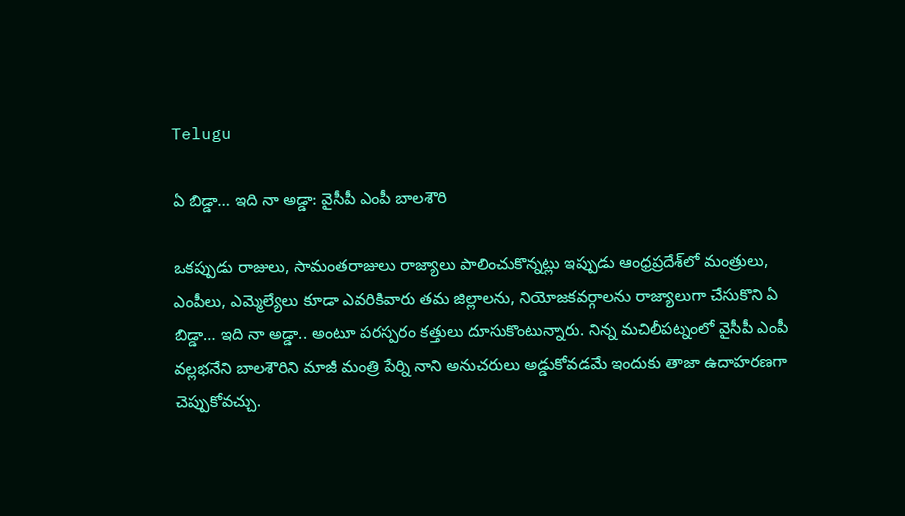Telugu

ఏ బిడ్డా… ఇది నా అడ్డా: వైసీపీ ఎంపీ బాలశౌరి

ఒకప్పుడు రాజులు, సామంతరాజులు రాజ్యాలు పాలించుకొన్నట్లు ఇప్పుడు ఆంధ్రప్రదేశ్‌లో మంత్రులు, ఎంపీలు, ఎమ్మెల్యేలు కూడా ఎవరికివారు తమ జిల్లాలను, నియోజకవర్గాలను రాజ్యాలుగా చేసుకొని ఏ బిడ్డా… ఇది నా అడ్డా.. అంటూ పరస్పరం కత్తులు దూసుకొంటున్నారు. నిన్న మచిలీపట్నంలో వైసీపీ ఎంపీ వల్లభనేని బాలశౌరిని మాజీ మంత్రి పేర్ని నాని అనుచరులు అడ్డుకోవడమే ఇందుకు తాజా ఉదాహరణగా చెప్పుకోవచ్చు.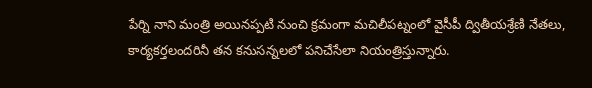పేర్ని నాని మంత్రి అయినప్పటి నుంచి క్రమంగా మచిలీపట్నంలో వైసీపీ ద్వితీయశ్రేణి నేతలు, కార్యకర్తలందరినీ తన కనుసన్నలలో పనిచేసేలా నియంత్రిస్తున్నారు.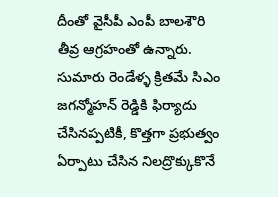దీంతో వైసీపీ ఎంపీ బాలశౌరి తీవ్ర ఆగ్రహంతో ఉన్నారు. సుమారు రెండేళ్ళ క్రితమే సిఎం జగన్మోహన్ రెడ్డికి ఫిర్యాదు చేసినప్పటికీ, కొత్తగా ప్రభుత్వం ఏర్పాటు చేసిన నిలద్రొక్కుకొనే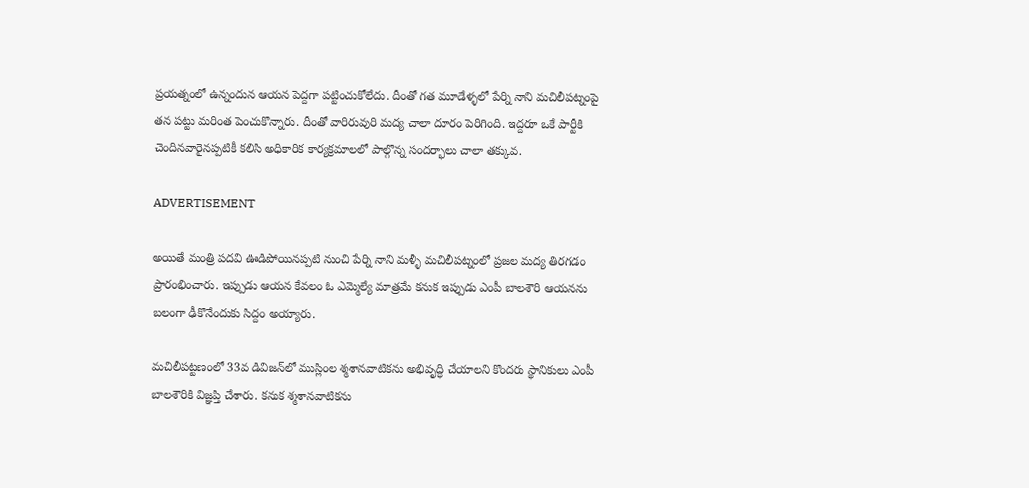ప్రయత్నంలో ఉన్నందున ఆయన పెద్దగా పట్టించుకోలేదు. దీంతో గత మూడేళ్ళలో పేర్ని నాని మచిలీపట్నంపై తన పట్టు మరింత పెంచుకొన్నారు. దీంతో వారిరువురి మద్య చాలా దూరం పెరిగింది. ఇద్దరూ ఒకే పార్టీకి చెందినవారైనప్పటికీ కలిసి అధికారిక కార్యక్రమాలలో పాల్గొన్న సందర్భాలు చాలా తక్కువ.

ADVERTISEMENT

అయితే మంత్రి పదవి ఊడిపోయినప్పటి నుంచి పేర్ని నాని మళ్ళీ మచిలీపట్నంలో ప్రజల మద్య తిరగడం ప్రారంభించారు. ఇప్పుడు ఆయన కేవలం ఓ ఎమ్మెల్యే మాత్రమే కనుక ఇప్పుడు ఎంపీ బాలశౌరి ఆయనను బలంగా ఢీకొనేందుకు సిద్దం అయ్యారు.

మచిలీపట్టణంలో 33వ డివిజన్‌లో ముస్లింల శ్మశానవాటికను అభివృద్ధి చేయాలని కొందరు స్థానికులు ఎంపీ బాలశౌరికి విజ్ఞప్తి చేశారు. కనుక శ్మశానవాటికను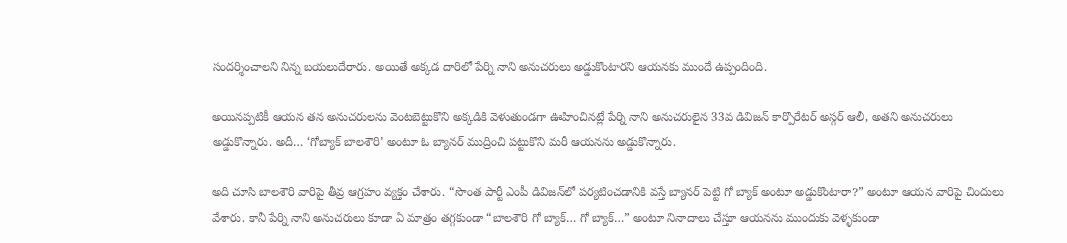సందర్శించాలని నిన్న బయలుదేరారు. అయితే అక్కడ దారిలో పేర్ని నాని అనుచరులు అడ్డుకొంటారని ఆయనకు ముందే ఉప్పందింది.

అయినప్పటికీ ఆయన తన అనుచరులను వెంటబెట్టుకొని అక్కడికి వెళుతుండగా ఊహించినట్లే పేర్ని నాని అనుచరులైన 33వ డివిజన్‌ కార్పొరేటర్ అస్గర్ ఆలీ, అతని అనుచరులు అడ్డుకొన్నారు. అదీ… ‘గోబ్యాక్ బాలశౌరి’ అంటూ ఓ బ్యానర్‌ ముద్రించి పట్టుకొని మరీ ఆయనను అడ్డుకొన్నారు.

అది చూసి బాలశౌరి వారిపై తీవ్ర ఆగ్రహం వ్యక్తం చేశారు. “సొంత పార్టీ ఎంపీ డివిజన్‌లో పర్యటించడానికి వస్తే బ్యానర్‌ పెట్టి గో బ్యాక్ అంటూ అడ్డుకొంటారా?” అంటూ ఆయన వారిపై చిందులు వేశారు. కానీ పేర్ని నాని అనుచరులు కూడా ఏ మాత్రం తగ్గకుండా “బాలశౌరి గో బ్యాక్… గో బ్యాక్…” అంటూ నినాదాలు చేస్తూ ఆయనను ముందుకు వెళ్ళకుండా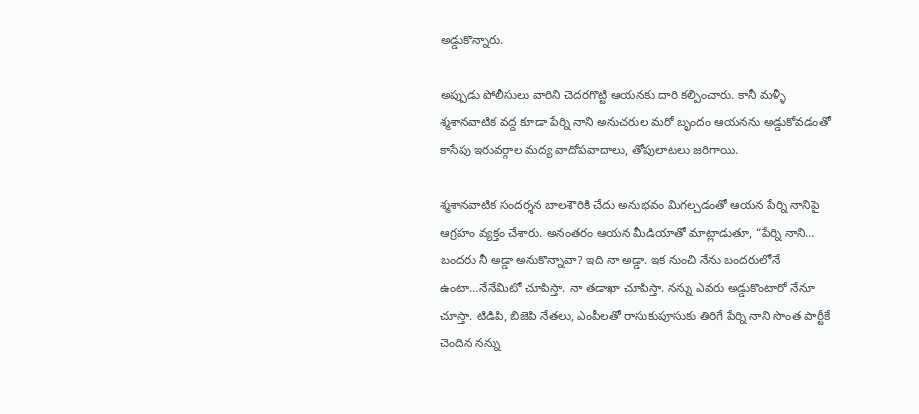అడ్డుకొన్నారు.

అప్పుడు పోలీసులు వారిని చెదరగొట్టి ఆయనకు దారి కల్పించారు. కానీ మళ్ళీ శ్మశానవాటిక వద్ద కూడా పేర్ని నాని అనుచరుల మరో బృందం ఆయనను అడ్డుకోవడంతో కాసేపు ఇరువర్గాల మద్య వాదోపవాదాలు, తోపులాటలు జరిగాయి.

శ్మశానవాటిక సందర్శన బాలశౌరికి చేదు అనుభవం మిగల్చడంతో ఆయన పేర్ని నానిపై ఆగ్రహం వ్యక్తం చేశారు. అనంతరం ఆయన మీడియాతో మాట్లాడుతూ, “పేర్ని నాని… బందరు నీ అడ్డా అనుకొన్నావా? ఇది నా అడ్డా. ఇక నుంచి నేను బందరులోనే ఉంటా…నేనేమిటో చూపిస్తా. నా తడాఖా చూపిస్తా. నన్ను ఎవరు అడ్డుకొంటారో నేనూ చూస్తా. టిడిపి, బిజెపి నేతలు, ఎంపీలతో రాసుకుపూసుకు తిరిగే పేర్ని నాని సొంత పార్టీకే చెందిన నన్ను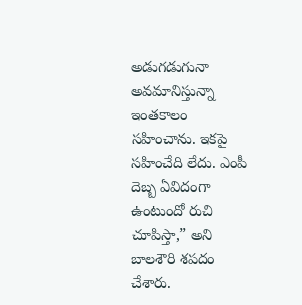అడుగడుగునా అవమానిస్తున్నా ఇంతకాలం సహించాను. ఇకపై సహించేది లేదు. ఎంపీ దెబ్బ ఏవిదంగా ఉంటుందో రుచి చూపిస్తా,” అని బాలశౌరి శపదం చేశారు.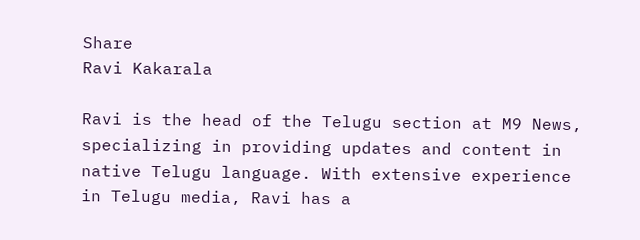Share
Ravi Kakarala

Ravi is the head of the Telugu section at M9 News, specializing in providing updates and content in native Telugu language. With extensive experience in Telugu media, Ravi has a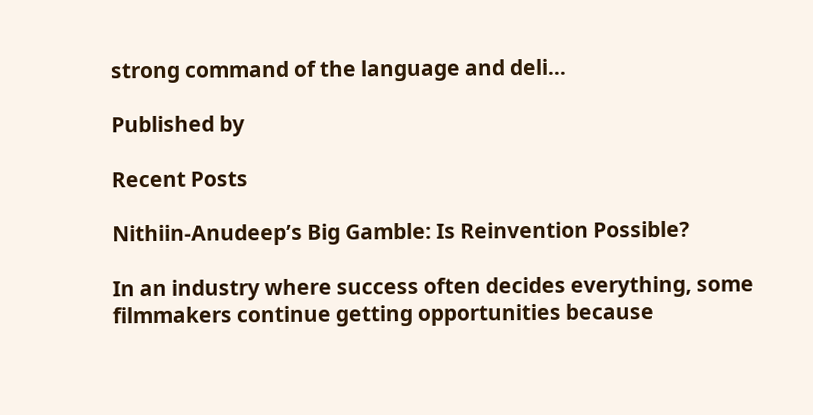strong command of the language and deli…

Published by

Recent Posts

Nithiin-Anudeep’s Big Gamble: Is Reinvention Possible?

In an industry where success often decides everything, some filmmakers continue getting opportunities because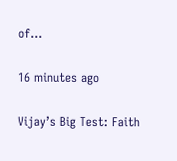of…

16 minutes ago

Vijay’s Big Test: Faith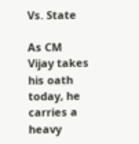Vs. State

As CM Vijay takes his oath today, he carries a heavy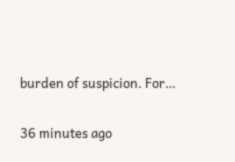burden of suspicion. For…

36 minutes ago